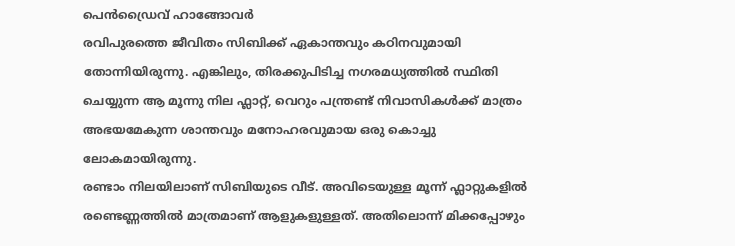പെൻഡ്രൈവ് ഹാങ്ങോവർ
രവിപുരത്തെ ജീവിതം സിബിക്ക് ഏകാന്തവും കഠിനവുമായി തോന്നിയിരുന്നു. എങ്കിലും, തിരക്കുപിടിച്ച നഗരമധ്യത്തിൽ സ്ഥിതി ചെയ്യുന്ന ആ മൂന്നു നില ഫ്ലാറ്റ്, വെറും പന്ത്രണ്ട് നിവാസികൾക്ക് മാത്രം അഭയമേകുന്ന ശാന്തവും മനോഹരവുമായ ഒരു കൊച്ചു ലോകമായിരുന്നു.
രണ്ടാം നിലയിലാണ് സിബിയുടെ വീട്. അവിടെയുള്ള മൂന്ന് ഫ്ലാറ്റുകളിൽ രണ്ടെണ്ണത്തിൽ മാത്രമാണ് ആളുകളുള്ളത്. അതിലൊന്ന് മിക്കപ്പോഴും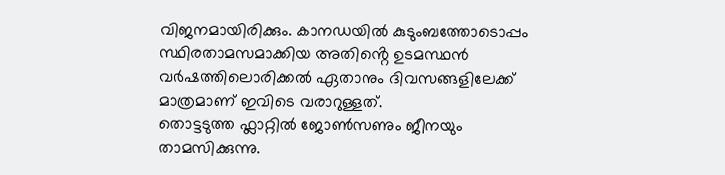വിജനമായിരിക്കും. കാനഡയിൽ കുടുംബത്തോടൊപ്പം സ്ഥിരതാമസമാക്കിയ അതിൻ്റെ ഉടമസ്ഥൻ വർഷത്തിലൊരിക്കൽ ഏതാനും ദിവസങ്ങളിലേക്ക് മാത്രമാണ് ഇവിടെ വരാറുള്ളത്.
തൊട്ടടുത്ത ഫ്ലാറ്റിൽ ജോൺസണും ജീനയും താമസിക്കുന്നു.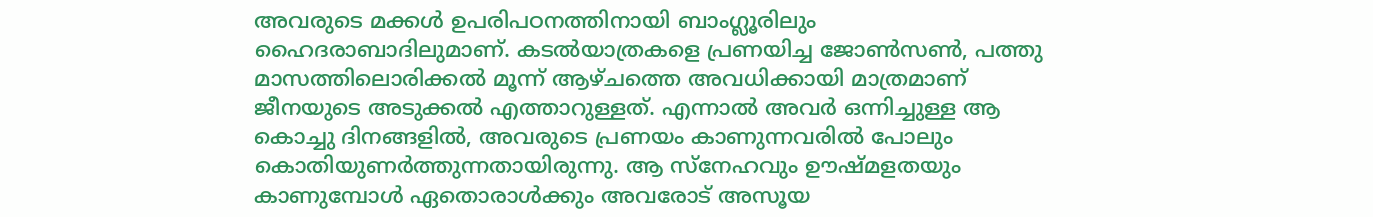അവരുടെ മക്കൾ ഉപരിപഠനത്തിനായി ബാംഗ്ലൂരിലും ഹൈദരാബാദിലുമാണ്. കടൽയാത്രകളെ പ്രണയിച്ച ജോൺസൺ, പത്തു മാസത്തിലൊരിക്കൽ മൂന്ന് ആഴ്ചത്തെ അവധിക്കായി മാത്രമാണ് ജീനയുടെ അടുക്കൽ എത്താറുള്ളത്. എന്നാൽ അവർ ഒന്നിച്ചുള്ള ആ കൊച്ചു ദിനങ്ങളിൽ, അവരുടെ പ്രണയം കാണുന്നവരിൽ പോലും കൊതിയുണർത്തുന്നതായിരുന്നു. ആ സ്നേഹവും ഊഷ്മളതയും കാണുമ്പോൾ ഏതൊരാൾക്കും അവരോട് അസൂയ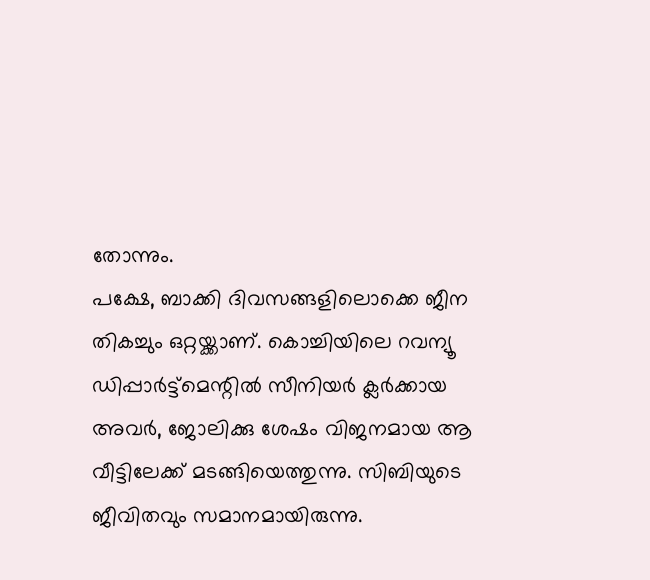തോന്നും.
പക്ഷേ, ബാക്കി ദിവസങ്ങളിലൊക്കെ ജീന തികച്ചും ഒറ്റയ്ക്കാണ്. കൊച്ചിയിലെ റവന്യൂ ഡിപ്പാർട്ട്മെന്റിൽ സീനിയർ ക്ലർക്കായ അവർ, ജോലിക്കു ശേഷം വിജനമായ ആ വീട്ടിലേക്ക് മടങ്ങിയെത്തുന്നു. സിബിയുടെ ജീവിതവും സമാനമായിരുന്നു.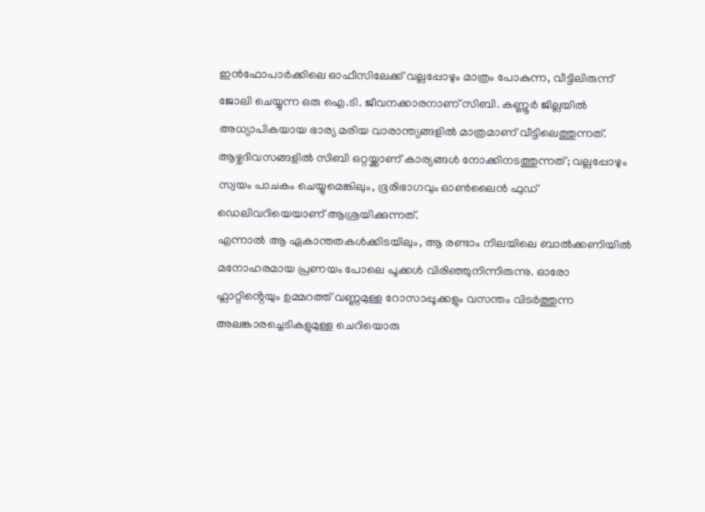ഇൻഫോപാർക്കിലെ ഓഫീസിലേക്ക് വല്ലപ്പോഴും മാത്രം പോകുന്ന, വീട്ടിലിരുന്ന് ജോലി ചെയ്യുന്ന ഒരു ഐ.ടി. ജീവനക്കാരനാണ് സിബി. കണ്ണൂർ ജില്ലയിൽ അധ്യാപികയായ ഭാര്യ മരിയ വാരാന്ത്യങ്ങളിൽ മാത്രമാണ് വീട്ടിലെത്തുന്നത്. ആഴ്ചദിവസങ്ങളിൽ സിബി ഒറ്റയ്ക്കാണ് കാര്യങ്ങൾ നോക്കിനടത്തുന്നത്; വല്ലപ്പോഴും സ്വയം പാചകം ചെയ്യുമെങ്കിലും, ഭൂരിഭാഗവും ഓൺലൈൻ ഫുഡ് ഡെലിവറിയെയാണ് ആശ്രയിക്കുന്നത്.
എന്നാൽ ആ ഏകാന്തതകൾക്കിടയിലും, ആ രണ്ടാം നിലയിലെ ബാൽക്കണിയിൽ മനോഹരമായ പ്രണയം പോലെ പൂക്കൾ വിരിഞ്ഞുനിന്നിരുന്നു. ഓരോ ഫ്ലാറ്റിൻ്റെയും ഉമ്മറത്ത് വണ്ണമുള്ള റോസാപ്പൂക്കളും വസന്തം വിടർത്തുന്ന അലങ്കാരച്ചെടികളുമുള്ള ചെറിയൊരു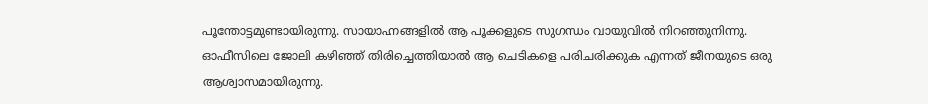പൂന്തോട്ടമുണ്ടായിരുന്നു. സായാഹ്നങ്ങളിൽ ആ പൂക്കളുടെ സുഗന്ധം വായുവിൽ നിറഞ്ഞുനിന്നു. ഓഫീസിലെ ജോലി കഴിഞ്ഞ് തിരിച്ചെത്തിയാൽ ആ ചെടികളെ പരിചരിക്കുക എന്നത് ജീനയുടെ ഒരു ആശ്വാസമായിരുന്നു.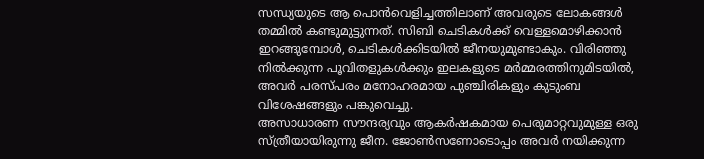സന്ധ്യയുടെ ആ പൊൻവെളിച്ചത്തിലാണ് അവരുടെ ലോകങ്ങൾ തമ്മിൽ കണ്ടുമുട്ടുന്നത്. സിബി ചെടികൾക്ക് വെള്ളമൊഴിക്കാൻ ഇറങ്ങുമ്പോൾ, ചെടികൾക്കിടയിൽ ജീനയുമുണ്ടാകും. വിരിഞ്ഞു നിൽക്കുന്ന പൂവിതളുകൾക്കും ഇലകളുടെ മർമ്മരത്തിനുമിടയിൽ, അവർ പരസ്പരം മനോഹരമായ പുഞ്ചിരികളും കുടുംബ വിശേഷങ്ങളും പങ്കുവെച്ചു.
അസാധാരണ സൗന്ദര്യവും ആകർഷകമായ പെരുമാറ്റവുമുള്ള ഒരു സ്ത്രീയായിരുന്നു ജീന. ജോൺസണോടൊപ്പം അവർ നയിക്കുന്ന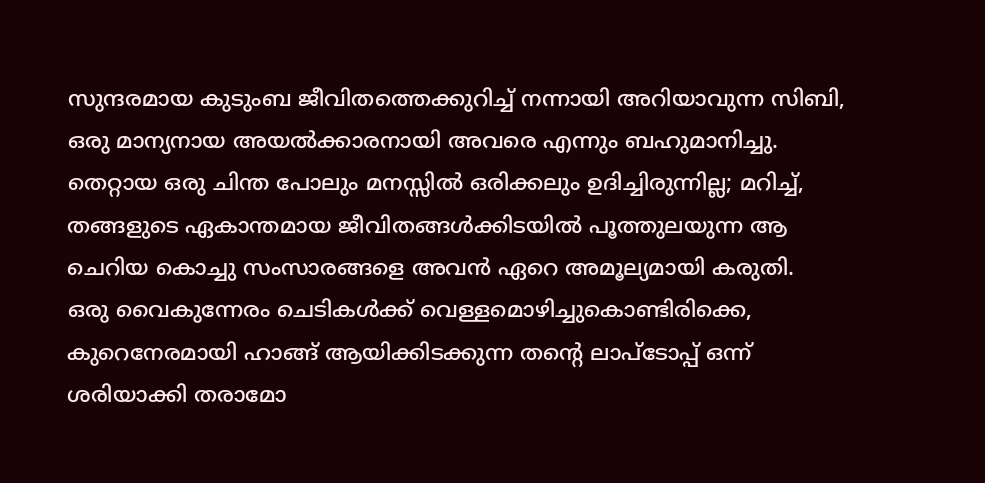സുന്ദരമായ കുടുംബ ജീവിതത്തെക്കുറിച്ച് നന്നായി അറിയാവുന്ന സിബി, ഒരു മാന്യനായ അയൽക്കാരനായി അവരെ എന്നും ബഹുമാനിച്ചു. തെറ്റായ ഒരു ചിന്ത പോലും മനസ്സിൽ ഒരിക്കലും ഉദിച്ചിരുന്നില്ല; മറിച്ച്, തങ്ങളുടെ ഏകാന്തമായ ജീവിതങ്ങൾക്കിടയിൽ പൂത്തുലയുന്ന ആ ചെറിയ കൊച്ചു സംസാരങ്ങളെ അവൻ ഏറെ അമൂല്യമായി കരുതി.
ഒരു വൈകുന്നേരം ചെടികൾക്ക് വെള്ളമൊഴിച്ചുകൊണ്ടിരിക്കെ, കുറെനേരമായി ഹാങ്ങ് ആയിക്കിടക്കുന്ന തൻ്റെ ലാപ്ടോപ്പ് ഒന്ന് ശരിയാക്കി തരാമോ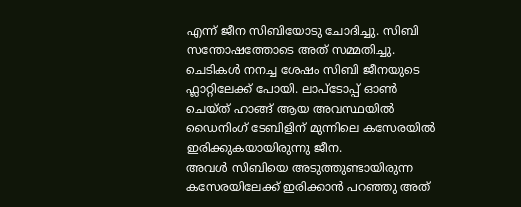എന്ന് ജീന സിബിയോടു ചോദിച്ചു. സിബി സന്തോഷത്തോടെ അത് സമ്മതിച്ചു.
ചെടികൾ നനച്ച ശേഷം സിബി ജീനയുടെ ഫ്ലാറ്റിലേക്ക് പോയി. ലാപ്ടോപ്പ് ഓൺ ചെയ്ത് ഹാങ്ങ് ആയ അവസ്ഥയിൽ ഡൈനിംഗ് ടേബിളിന് മുന്നിലെ കസേരയിൽ ഇരിക്കുകയായിരുന്നു ജീന.
അവൾ സിബിയെ അടുത്തുണ്ടായിരുന്ന കസേരയിലേക്ക് ഇരിക്കാൻ പറഞ്ഞു അത്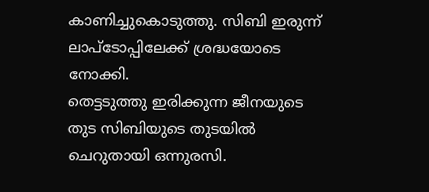കാണിച്ചുകൊടുത്തു. സിബി ഇരുന്ന് ലാപ്ടോപ്പിലേക്ക് ശ്രദ്ധയോടെ നോക്കി.
തെട്ടടുത്തു ഇരിക്കുന്ന ജീനയുടെ തുട സിബിയുടെ തുടയിൽ ചെറുതായി ഒന്നുരസി.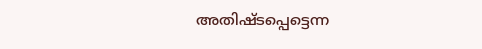അതിഷ്ടപ്പെട്ടെന്ന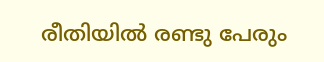രീതിയിൽ രണ്ടു പേരും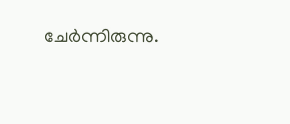ചേർന്നിരുന്നു.